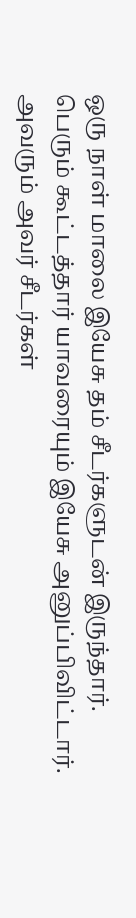ஒரு நாள் மாலை இயேசு தம் சீடர்களுடன் இருந்தார். பெரும் கூட்டத்தார் யாவரையும் இயேசு அனுப்பிவிட்டார். அவரும் அவர் சீடர்கள்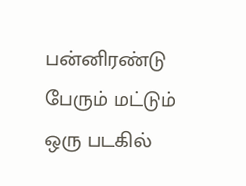பன்னிரண்டு பேரும் மட்டும் ஒரு படகில்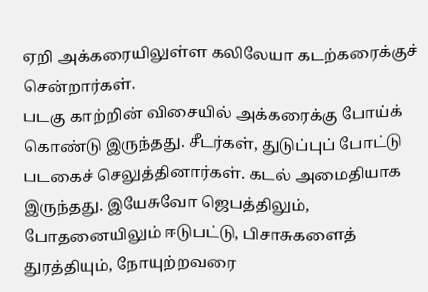ஏறி அக்கரையிலுள்ள கலிலேயா கடற்கரைக்குச் சென்றார்கள்.
படகு காற்றின் விசையில் அக்கரைக்கு போய்க் கொண்டு இருந்தது. சீடர்கள், துடுப்புப் போட்டு படகைச் செலுத்தினார்கள். கடல் அமைதியாக இருந்தது. இயேசுவோ ஜெபத்திலும், போதனையிலும் ஈடுபட்டு, பிசாசுகளைத் துரத்தியும், நோயுற்றவரை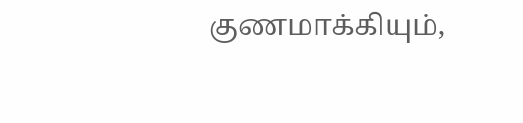குணமாக்கியும்,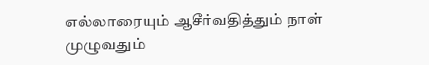எல்லாரையும் ஆசீர்வதித்தும் நாள் முழுவதும்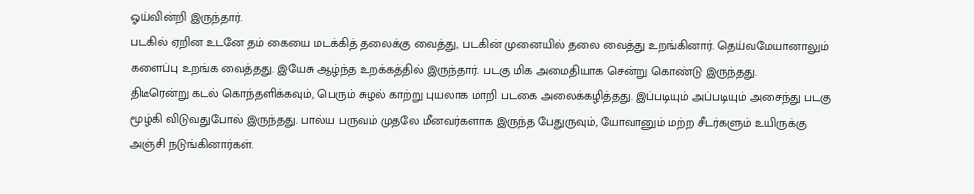ஓய்வின்றி இருந்தார்.
படகில் ஏறின உடனே தம் கையை மடக்கித் தலைக்கு வைத்து, படகின் முனையில் தலை வைத்து உறங்கினார். தெய்வமேயானாலும் களைப்பு உறங்க வைத்தது. இயேசு ஆழ்ந்த உறக்கத்தில் இருந்தார். படகு மிக அமைதியாக சென்று கொண்டு இருந்தது.
திடீரென்று கடல் கொந்தளிக்கவும், பெரும் சுழல் காற்று புயலாக மாறி படகை அலைக்கழித்தது. இப்படியும் அப்படியும் அசைந்து படகு மூழ்கி விடுவதுபோல் இருந்தது. பால்ய பருவம் முதலே மீனவர்களாக இருந்த பேதுருவும், யோவானும் மற்ற சீடர்களும் உயிருக்கு அஞ்சி நடுங்கினார்கள்.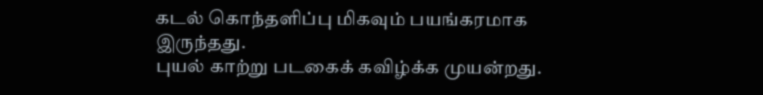கடல் கொந்தளிப்பு மிகவும் பயங்கரமாக இருந்தது.
புயல் காற்று படகைக் கவிழ்க்க முயன்றது.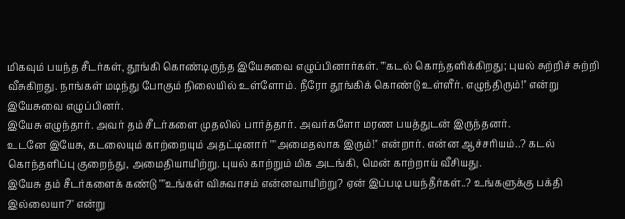மிகவும் பயந்த சீடர்கள், தூங்கி கொண்டிருந்த இயேசுவை எழுப்பினார்கள். ""கடல் கொந்தளிக்கிறது; புயல் சுற்றிச் சுற்றி வீசுகிறது. நாங்கள் மடிந்து போகும் நிலையில் உள்ளோம். நீரோ தூங்கிக் கொண்டு உள்ளீர். எழுந்திரும்!'' என்று இயேசுவை எழுப்பினர்.
இயேசு எழுந்தார். அவர் தம் சீடர்களை முதலில் பார்த்தார். அவர்களோ மரண பயத்துடன் இருந்தனர்.
உடனே இயேசு, கடலையும் காற்றையும் அதட்டினார் ""அமைதலாக இரும்!'' என்றார். என்ன ஆச்சரியம்..? கடல் கொந்தளிப்பு குறைந்து, அமைதியாயிற்று. புயல் காற்றும் மிக அடங்கி, மென் காற்றாய் வீசியது.
இயேசு தம் சீடர்களைக் கண்டு ""உங்கள் விசுவாசம் என்னவாயிற்று? ஏன் இப்படி பயந்தீர்கள்..? உங்களுக்கு பக்தி இல்லையா?'' என்று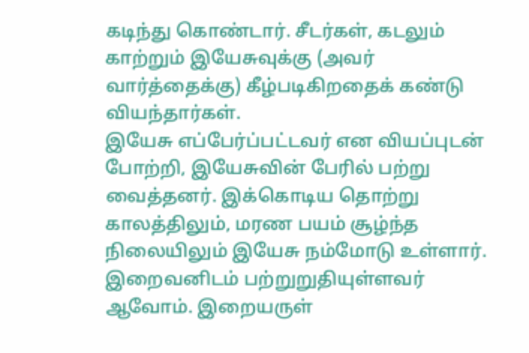கடிந்து கொண்டார். சீடர்கள், கடலும் காற்றும் இயேசுவுக்கு (அவர் வார்த்தைக்கு) கீழ்படிகிறதைக் கண்டு வியந்தார்கள்.
இயேசு எப்பேர்ப்பட்டவர் என வியப்புடன் போற்றி, இயேசுவின் பேரில் பற்று வைத்தனர். இக்கொடிய தொற்று காலத்திலும், மரண பயம் சூழ்ந்த நிலையிலும் இயேசு நம்மோடு உள்ளார். இறைவனிடம் பற்றுறுதியுள்ளவர் ஆவோம். இறையருள்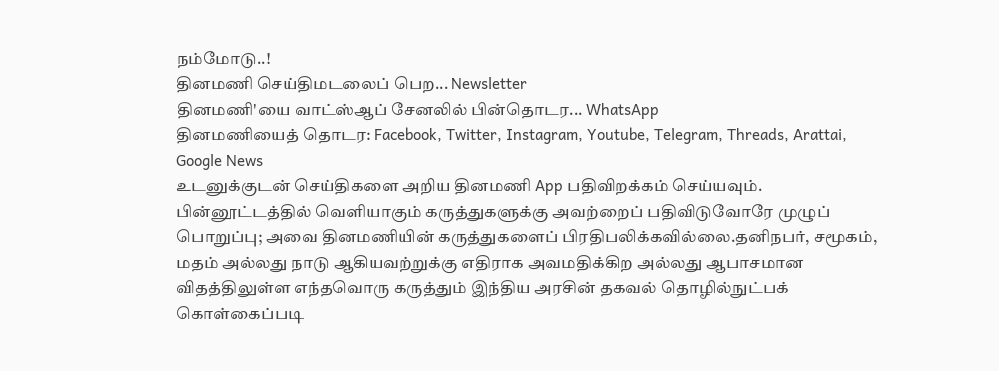நம்மோடு..!
தினமணி செய்திமடலைப் பெற... Newsletter
தினமணி'யை வாட்ஸ்ஆப் சேனலில் பின்தொடர... WhatsApp
தினமணியைத் தொடர: Facebook, Twitter, Instagram, Youtube, Telegram, Threads, Arattai, Google News
உடனுக்குடன் செய்திகளை அறிய தினமணி App பதிவிறக்கம் செய்யவும்.
பின்னூட்டத்தில் வெளியாகும் கருத்துகளுக்கு அவற்றைப் பதிவிடுவோரே முழுப் பொறுப்பு; அவை தினமணியின் கருத்துகளைப் பிரதிபலிக்கவில்லை.தனிநபர், சமூகம், மதம் அல்லது நாடு ஆகியவற்றுக்கு எதிராக அவமதிக்கிற அல்லது ஆபாசமான விதத்திலுள்ள எந்தவொரு கருத்தும் இந்திய அரசின் தகவல் தொழில்நுட்பக் கொள்கைப்படி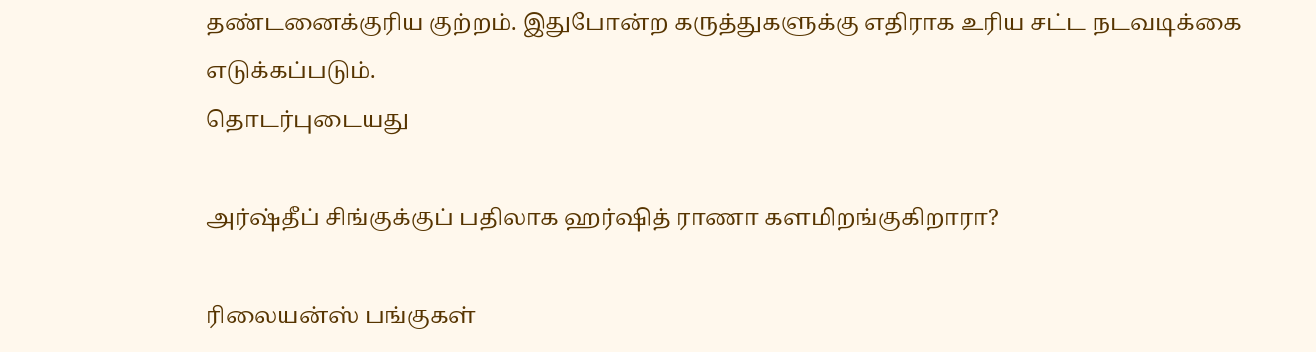தண்டனைக்குரிய குற்றம். இதுபோன்ற கருத்துகளுக்கு எதிராக உரிய சட்ட நடவடிக்கை எடுக்கப்படும்.
தொடர்புடையது

அர்ஷ்தீப் சிங்குக்குப் பதிலாக ஹர்ஷித் ராணா களமிறங்குகிறாரா?

ரிலையன்ஸ் பங்குகள்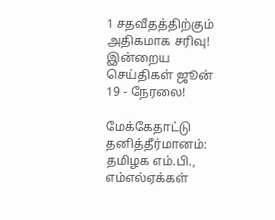1 சதவீதத்திற்கும் அதிகமாக சரிவு!
இன்றைய செய்திகள் ஜூன் 19 - நேரலை!

மேக்கேதாட்டு தனித்தீர்மானம்: தமிழக எம்.பி., எம்எல்ஏக்கள்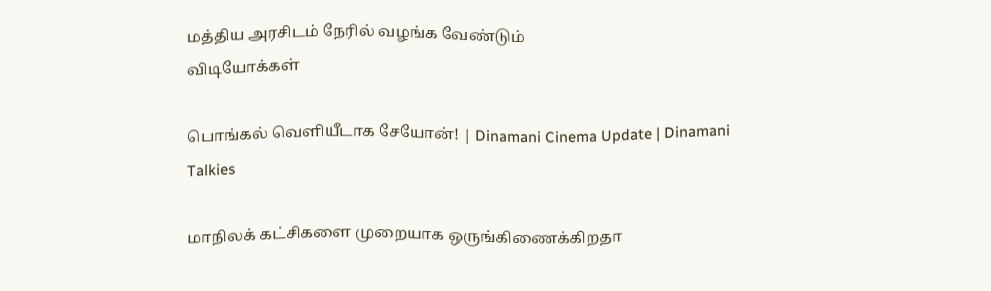மத்திய அரசிடம் நேரில் வழங்க வேண்டும்
விடியோக்கள்

பொங்கல் வெளியீடாக சேயோன்! | Dinamani Cinema Update | Dinamani Talkies

மாநிலக் கட்சிகளை முறையாக ஒருங்கிணைக்கிறதா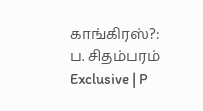காங்கிரஸ்?: ப. சிதம்பரம் Exclusive | P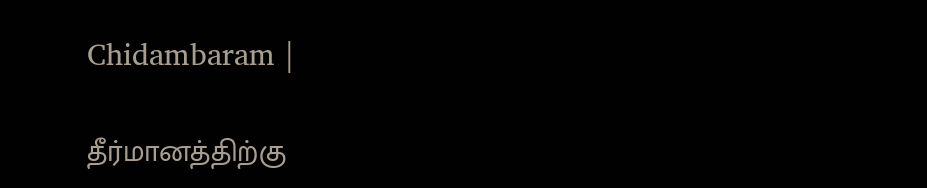Chidambaram |

தீர்மானத்திற்கு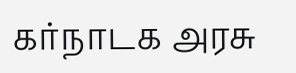கர்நாடக அரசு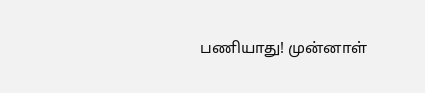பணியாது! முன்னாள்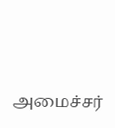அமைச்சர்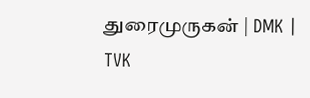துரைமுருகன் | DMK | TVK